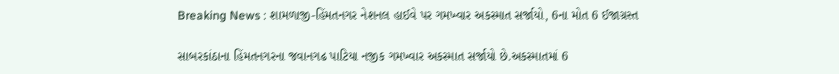Breaking News : શામળાજી-હિંમતનગર નેશનલ હાઈવે પર ગમખ્વાર અકસ્માત સર્જાયો, 6ના મોત 6 ઈજાગ્રસ્ત

સાબરકાંઠાના હિંમતનગરના જવાનગઢ પાટિયા નજીક ગમખ્વાર અકસ્માત સર્જાયો છે.અકસ્માતમાં 6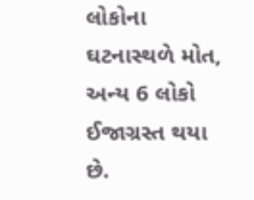લોકોના ઘટનાસ્થળે મોત, અન્ય 6 લોકો ઈજાગ્રસ્ત થયા છે.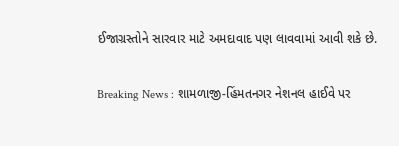ઈજાગ્રસ્તોને સારવાર માટે અમદાવાદ પણ લાવવામાં આવી શકે છે.

Breaking News : શામળાજી-હિંમતનગર નેશનલ હાઈવે પર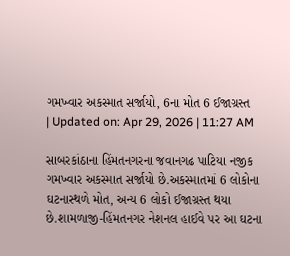ગમખ્વાર અકસ્માત સર્જાયો, 6ના મોત 6 ઈજાગ્રસ્ત
| Updated on: Apr 29, 2026 | 11:27 AM

સાબરકાંઠાના હિંમતનગરના જવાનગઢ પાટિયા નજીક ગમખ્વાર અકસ્માત સર્જાયો છે.અકસ્માતમાં 6 લોકોના ઘટનાસ્થળે મોત, અન્ય 6 લોકો ઈજાગ્રસ્ત થયા છે.શામળાજી-હિંમતનગર નેશનલ હાઈવે પર આ ઘટના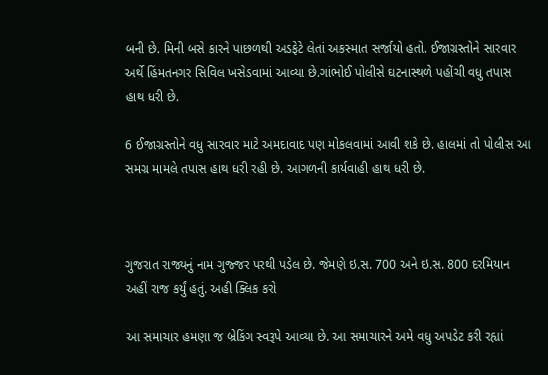બની છે. મિની બસે કારને પાછળથી અડફેટે લેતાં અકસ્માત સર્જાયો હતો. ઈજાગ્રસ્તોને સારવાર અર્થે હિંમતનગર સિવિલ ખસેડવામાં આવ્યા છે.ગાંભોઈ પોલીસે ઘટનાસ્થળે પહોંચી વધુ તપાસ હાથ ધરી છે.

6 ઈજાગ્રસ્તોને વધુ સારવાર માટે અમદાવાદ પણ મોકલવામાં આવી શકે છે. હાલમાં તો પોલીસ આ સમગ્ર મામલે તપાસ હાથ ધરી રહી છે. આગળની કાર્યવાહી હાથ ધરી છે.



ગુજરાત રાજ્યનું નામ ગુજ્જર પરથી પડેલ છે. જેમણે ઇ.સ. 700 અને ઇ.સ. 800 દરમિયાન અહીં રાજ કર્યું હતું. અહી ક્લિક કરો

આ સમાચાર હમણા જ બ્રેકિંગ સ્વરૂપે આવ્યા છે. આ સમાચારને અમે વધુ અપડેટ કરી રહ્યાં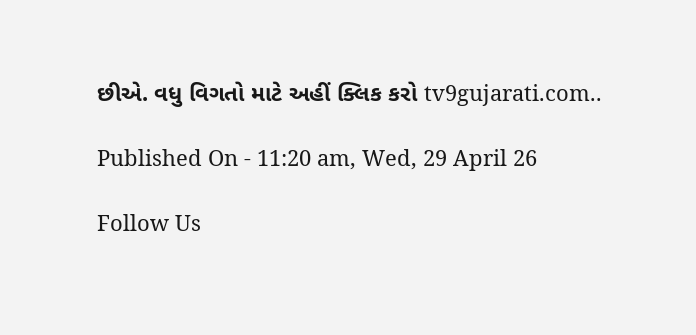છીએ. વધુ વિગતો માટે અહીં ક્લિક કરો tv9gujarati.com..

Published On - 11:20 am, Wed, 29 April 26

Follow Us